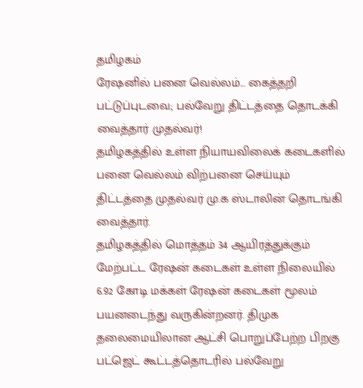தமிழகம்
ரேஷனில் பனை வெல்லம்... கைத்தறி பட்டுப்புடவை; பல்வேறு திட்டத்தை தொடக்கி வைத்தார் முதல்வர்!
தமிழகத்தில் உள்ள நியாயவிலைக் கடைகளில் பனை வெல்லம் விற்பனை செய்யும் திட்டத்தை முதல்வர் மு.க ஸ்டாலின் தொடங்கி வைத்தார்.
தமிழகத்தில் மொத்தம் 34 ஆயிரத்துக்கும் மேற்பட்ட ரேஷன் கடைகள் உள்ள நிலையில் 6.92 கோடி மக்கள் ரேஷன் கடைகள் மூலம் பயனடைந்து வருகின்றனர். திமுக தலைமையிலான ஆட்சி பொறுப்பேற்ற பிறகு பட்ஜெட் கூட்டத்தொடரில் பல்வேறு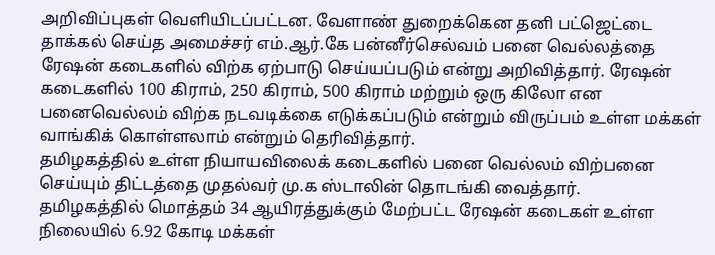அறிவிப்புகள் வெளியிடப்பட்டன. வேளாண் துறைக்கென தனி பட்ஜெட்டை தாக்கல் செய்த அமைச்சர் எம்.ஆர்.கே பன்னீர்செல்வம் பனை வெல்லத்தை ரேஷன் கடைகளில் விற்க ஏற்பாடு செய்யப்படும் என்று அறிவித்தார். ரேஷன் கடைகளில் 100 கிராம், 250 கிராம், 500 கிராம் மற்றும் ஒரு கிலோ என பனைவெல்லம் விற்க நடவடிக்கை எடுக்கப்படும் என்றும் விருப்பம் உள்ள மக்கள் வாங்கிக் கொள்ளலாம் என்றும் தெரிவித்தார்.
தமிழகத்தில் உள்ள நியாயவிலைக் கடைகளில் பனை வெல்லம் விற்பனை செய்யும் திட்டத்தை முதல்வர் மு.க ஸ்டாலின் தொடங்கி வைத்தார்.
தமிழகத்தில் மொத்தம் 34 ஆயிரத்துக்கும் மேற்பட்ட ரேஷன் கடைகள் உள்ள நிலையில் 6.92 கோடி மக்கள்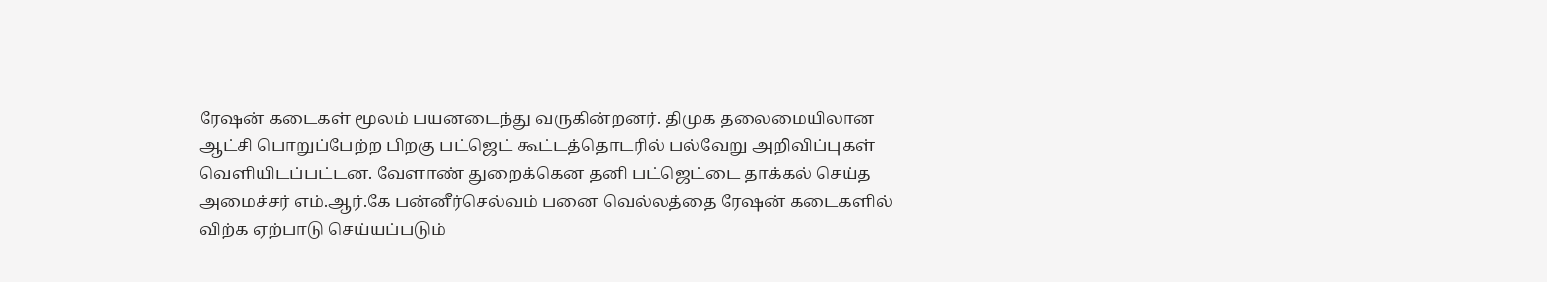ரேஷன் கடைகள் மூலம் பயனடைந்து வருகின்றனர். திமுக தலைமையிலான ஆட்சி பொறுப்பேற்ற பிறகு பட்ஜெட் கூட்டத்தொடரில் பல்வேறு அறிவிப்புகள் வெளியிடப்பட்டன. வேளாண் துறைக்கென தனி பட்ஜெட்டை தாக்கல் செய்த அமைச்சர் எம்.ஆர்.கே பன்னீர்செல்வம் பனை வெல்லத்தை ரேஷன் கடைகளில் விற்க ஏற்பாடு செய்யப்படும்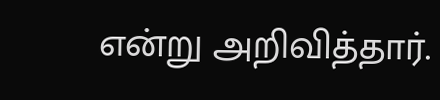என்று அறிவித்தார்.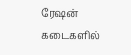ரேஷன் கடைகளில்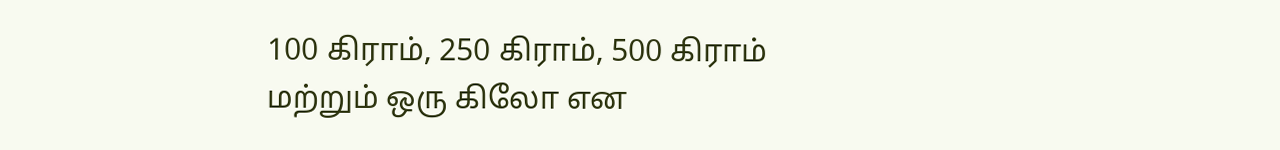100 கிராம், 250 கிராம், 500 கிராம் மற்றும் ஒரு கிலோ என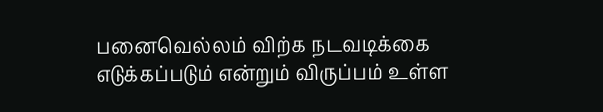பனைவெல்லம் விற்க நடவடிக்கை எடுக்கப்படும் என்றும் விருப்பம் உள்ள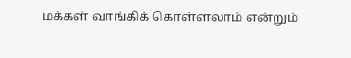மக்கள் வாங்கிக் கொள்ளலாம் என்றும்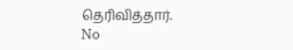தெரிவித்தார்.
No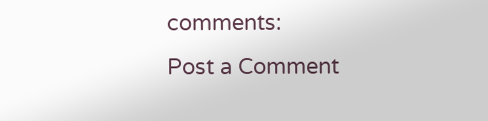comments:
Post a Comment